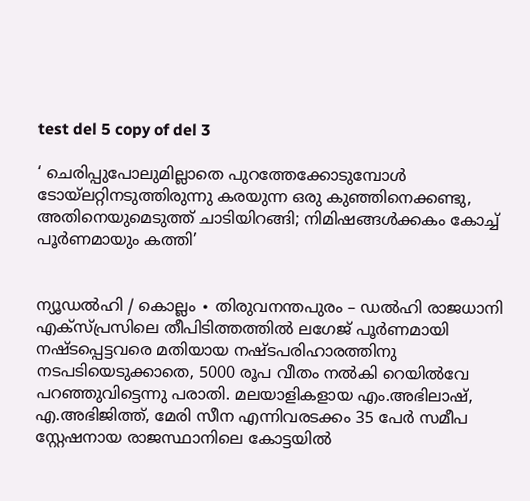test del 5 copy of del 3

‘ ചെരിപ്പുപോലുമില്ലാതെ പുറത്തേക്കോടുമ്പോൾ ടോയ്‌ലറ്റിനടുത്തിരുന്നു കരയുന്ന ഒരു കുഞ്ഞിനെക്കണ്ടു, അതിനെയുമെടുത്ത് ചാടിയിറങ്ങി; നിമിഷങ്ങൾക്കകം കോച്ച് പൂർണമായും കത്തി’


ന്യൂഡൽഹി / കൊല്ലം ∙ തിരുവനന്തപുരം – ഡൽഹി രാജധാനി എക്സ്പ്രസിലെ തീപിടിത്തത്തിൽ ലഗേജ് പൂർണമായി നഷ്ടപ്പെട്ടവരെ മതിയായ നഷ്ടപരിഹാരത്തിനു നടപടിയെടുക്കാതെ, 5000 രൂപ വീതം നൽകി റെയിൽവേ പറഞ്ഞുവിട്ടെന്നു പരാതി. മലയാളികളായ എം.അഭിലാഷ്, എ.അഭിജിത്ത്, മേരി സീന എന്നിവരടക്കം 35 പേർ സമീപ സ്റ്റേഷനായ രാജസ്ഥാനിലെ കോട്ടയിൽ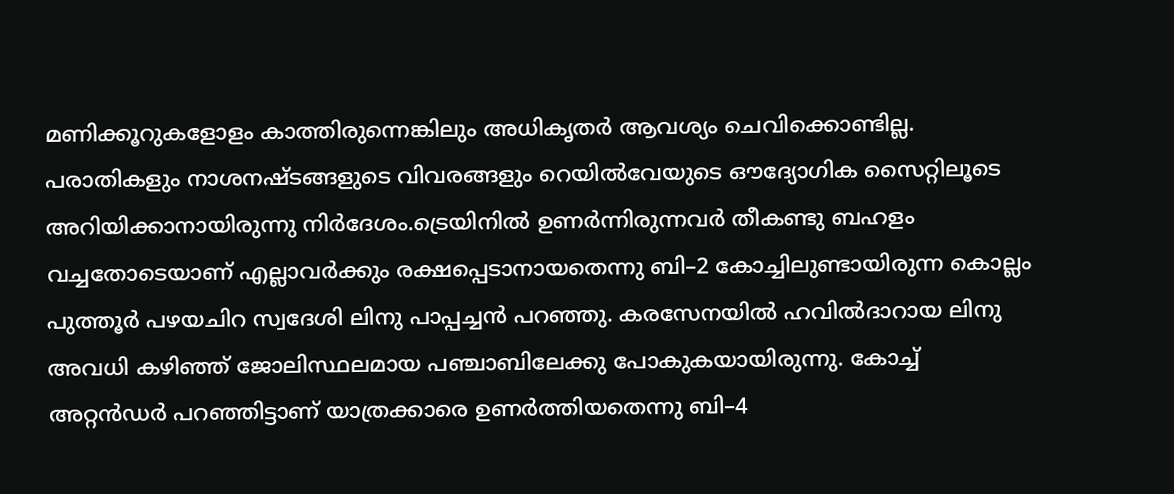മണിക്കൂറുകളോളം കാത്തിരുന്നെങ്കിലും അധികൃതർ ആവശ്യം ചെവിക്കൊണ്ടില്ല. പരാതികളും നാശനഷ്ടങ്ങളുടെ വിവരങ്ങളും റെയിൽവേയുടെ ഔദ്യോഗിക സൈറ്റിലൂടെ അറിയിക്കാനായിരുന്നു നിർദേശം.ട്രെയിനിൽ ഉണർന്നിരുന്നവർ തീകണ്ടു ബഹളം വച്ചതോടെയാണ് എല്ലാവർക്കും രക്ഷപ്പെടാനായതെന്നു ബി–2 കോച്ചിലുണ്ടായിരുന്ന കൊല്ലം പുത്തൂർ പഴയചിറ സ്വദേശി ലിനു പാപ്പച്ചൻ പറഞ്ഞു. കരസേനയിൽ ഹവിൽദാറായ ലിനു അവധി കഴിഞ്ഞ് ജോലിസ്ഥലമായ പഞ്ചാബിലേക്കു പോകുകയായിരുന്നു. കോച്ച് അറ്റൻഡർ പറഞ്ഞിട്ടാണ് യാത്രക്കാരെ ഉണർ‍ത്തിയതെന്നു ബി–4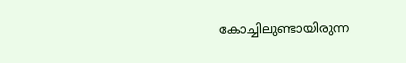കോച്ചിലുണ്ടായിരുന്ന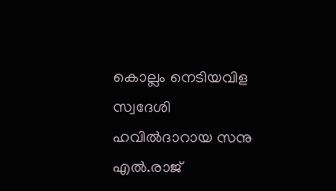കൊല്ലം നെടിയവിള സ്വദേശി ഹവിൽദാറായ സനു എൽ.രാജ്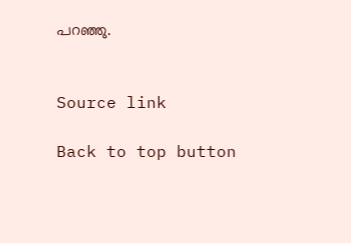പറഞ്ഞു.


Source link

Back to top button